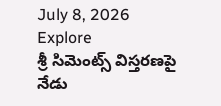July 8, 2026
Explore
శ్రీ సిమెంట్స్ విస్తరణపై నేడు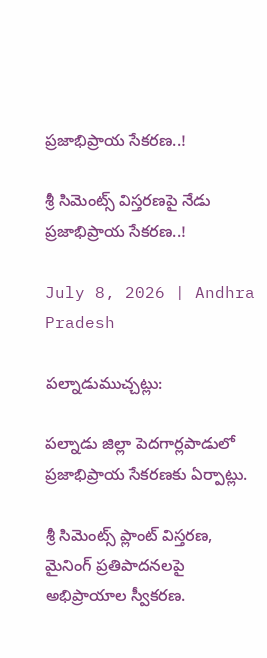ప్రజాభిప్రాయ సేకరణ..!

శ్రీ సిమెంట్స్ విస్తరణపై నేడు ప్రజాభిప్రాయ సేకరణ..!

July 8, 2026 | Andhra Pradesh

పల్నాడుముచ్చట్లు:

పల్నాడు జిల్లా పెదగార్లపాడులో ప్రజాభిప్రాయ సేకరణకు ఏర్పాట్లు.

శ్రీ సిమెంట్స్ ప్లాంట్ విస్తరణ, మైనింగ్ ప్రతిపాదనలపై అభిప్రాయాల స్వీకరణ.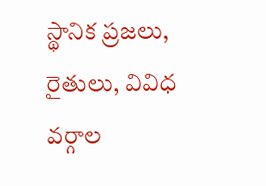స్థానిక ప్రజలు, రైతులు, వివిధ వర్గాల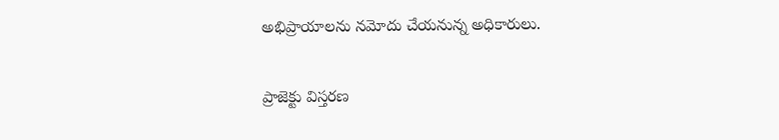అభిప్రాయాలను నమోదు చేయనున్న అధికారులు.

ప్రాజెక్టు విస్తరణ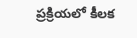ప్రక్రియలో కీలక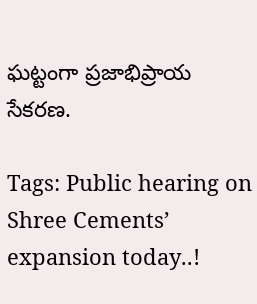ఘట్టంగా ప్రజాభిప్రాయ సేకరణ.

Tags: Public hearing on Shree Cements’ expansion today..!